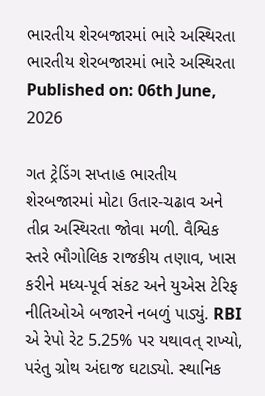ભારતીય શેરબજારમાં ભારે અસ્થિરતા
ભારતીય શેરબજારમાં ભારે અસ્થિરતા
Published on: 06th June, 2026

ગત ટ્રેડિંગ સપ્તાહ ભારતીય શેરબજારમાં મોટા ઉતાર-ચઢાવ અને તીવ્ર અસ્થિરતા જોવા મળી. વૈશ્વિક સ્તરે ભૌગોલિક રાજકીય તણાવ, ખાસ કરીને મધ્ય-પૂર્વ સંકટ અને યુએસ ટેરિફ નીતિઓએ બજારને નબળું પાડ્યું. RBI એ રેપો રેટ 5.25% પર યથાવત્ રાખ્યો, પરંતુ ગ્રોથ અંદાજ ઘટાડ્યો. સ્થાનિક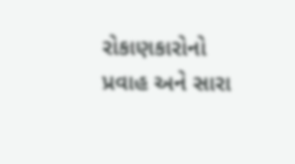રોકાણકારોનો પ્રવાહ અને સારા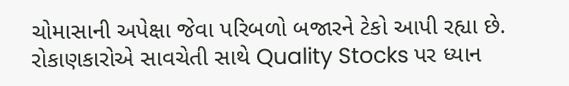ચોમાસાની અપેક્ષા જેવા પરિબળો બજારને ટેકો આપી રહ્યા છે. રોકાણકારોએ સાવચેતી સાથે Quality Stocks પર ધ્યાન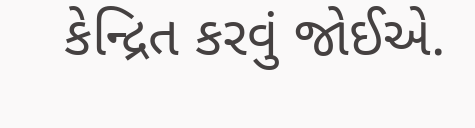કેન્દ્રિત કરવું જોઈએ.